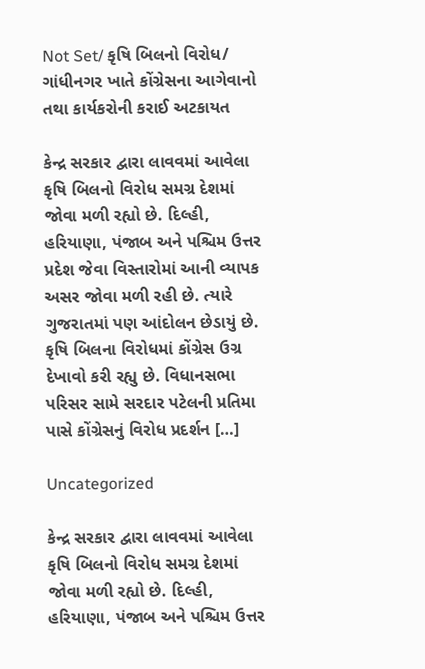Not Set/ કૃષિ બિલનો વિરોધ/ ગાંધીનગર ખાતે કોંગ્રેસના આગેવાનો તથા કાર્યકરોની કરાઈ અટકાયત

કેન્દ્ર સરકાર દ્વારા લાવવમાં આવેલા કૃષિ બિલનો વિરોધ સમગ્ર દેશમાં જોવા મળી રહ્યો છે. દિલ્હી, હરિયાણા, પંજાબ અને પશ્ચિમ ઉત્તર પ્રદેશ જેવા વિસ્તારોમાં આની વ્યાપક અસર જોવા મળી રહી છે. ત્યારે ગુજરાતમાં પણ આંદોલન છેડાયું છે. કૃષિ બિલના વિરોધમાં કોંગ્રેસ ઉગ્ર દેખાવો કરી રહ્યુ છે. વિધાનસભા પરિસર સામે સરદાર પટેલની પ્રતિમા પાસે કોંગ્રેસનું વિરોધ પ્રદર્શન […]

Uncategorized

કેન્દ્ર સરકાર દ્વારા લાવવમાં આવેલા કૃષિ બિલનો વિરોધ સમગ્ર દેશમાં જોવા મળી રહ્યો છે. દિલ્હી, હરિયાણા, પંજાબ અને પશ્ચિમ ઉત્તર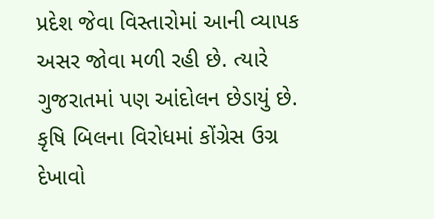પ્રદેશ જેવા વિસ્તારોમાં આની વ્યાપક અસર જોવા મળી રહી છે. ત્યારે ગુજરાતમાં પણ આંદોલન છેડાયું છે. કૃષિ બિલના વિરોધમાં કોંગ્રેસ ઉગ્ર દેખાવો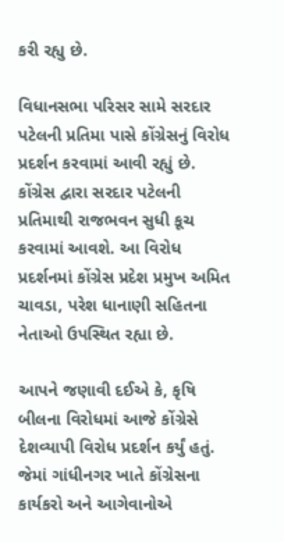કરી રહ્યુ છે.

વિધાનસભા પરિસર સામે સરદાર પટેલની પ્રતિમા પાસે કોંગ્રેસનું વિરોધ પ્રદર્શન કરવામાં આવી રહ્યું છે. કોંગ્રેસ દ્વારા સરદાર પટેલની પ્રતિમાથી રાજભવન સુધી કૂચ કરવામાં આવશે. આ વિરોધ પ્રદર્શનમાં કોંગ્રેસ પ્રદેશ પ્રમુખ અમિત ચાવડા, પરેશ ધાનાણી સહિતના નેતાઓ ઉપસ્થિત રહ્યા છે.

આપને જણાવી દઈએ કે, કૃષિ બીલના વિરોધમાં આજે કોંગ્રેસે દેશવ્યાપી વિરોધ પ્રદર્શન કર્યું હતું. જેમાં ગાંધીનગર ખાતે કોંગ્રેસના કાર્યકરો અને આગેવાનોએ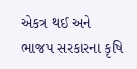એકત્ર થઈ અને ભાજપ સરકારના કૃષિ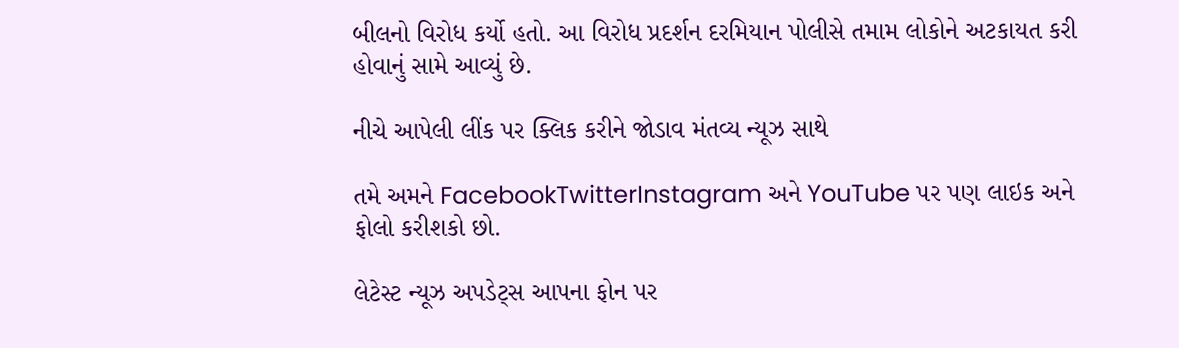બીલનો વિરોધ કર્યો હતો. આ વિરોધ પ્રદર્શન દરમિયાન પોલીસે તમામ લોકોને અટકાયત કરી હોવાનું સામે આવ્યું છે.

નીચે આપેલી લીંક પર ક્લિક કરીને જોડાવ મંતવ્ય ન્યૂઝ સાથે

તમે અમને FacebookTwitterInstagram અને YouTube પર પણ લાઇક અને ફોલો કરીશકો છો.

લેટેસ્ટ ન્યૂઝ અપડેટ્સ આપના ફોન પર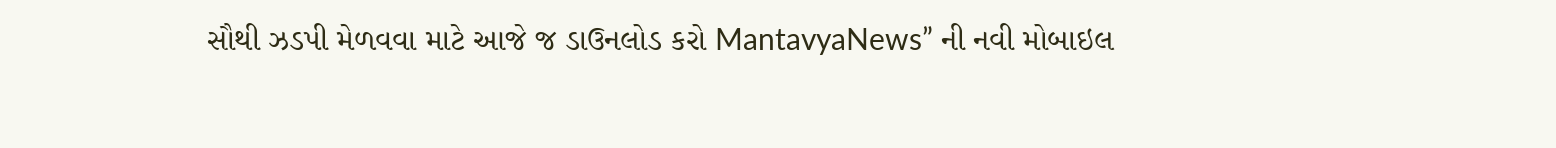સૌથી ઝડપી મેળવવા માટે આજે જ ડાઉનલોડ કરો MantavyaNews” ની નવી મોબાઇલ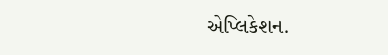એપ્લિકેશન.